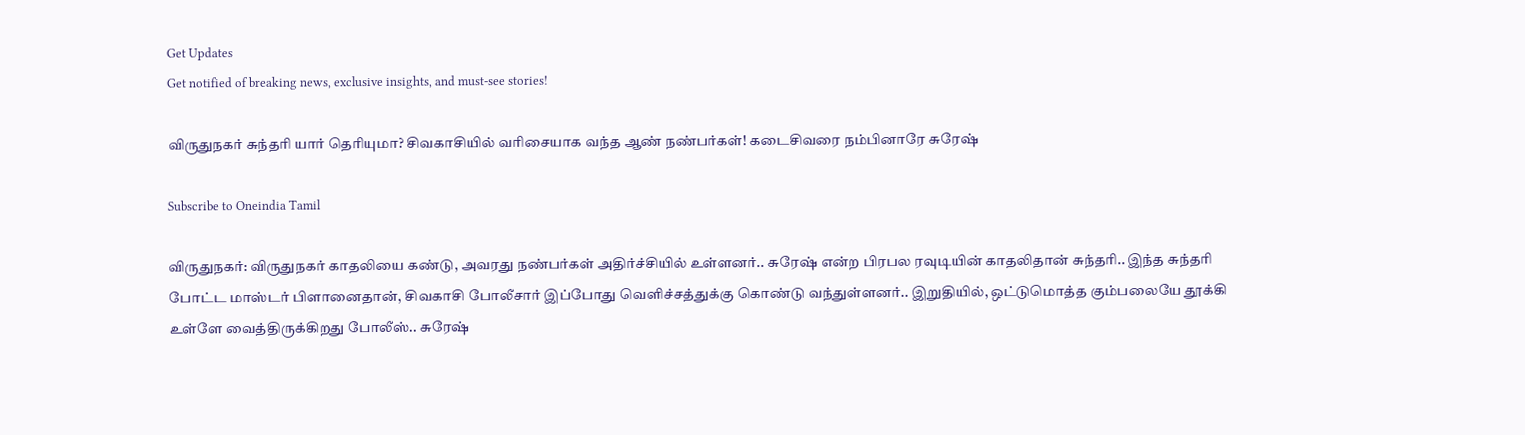Get Updates
Get notified of breaking news, exclusive insights, and must-see stories!

விருதுநகர் சுந்தரி யார் தெரியுமா? சிவகாசியில் வரிசையாக வந்த ஆண் நண்பர்கள்! கடைசிவரை நம்பினாரே சுரேஷ்

Subscribe to Oneindia Tamil

விருதுநகர்: விருதுநகர் காதலியை கண்டு, அவரது நண்பர்கள் அதிர்ச்சியில் உள்ளனர்.. சுரேஷ் என்ற பிரபல ரவுடியின் காதலிதான் சுந்தரி.. இந்த சுந்தரி போட்ட மாஸ்டர் பிளானைதான், சிவகாசி போலீசார் இப்போது வெளிச்சத்துக்கு கொண்டு வந்துள்ளனர்.. இறுதியில், ஒட்டுமொத்த கும்பலையே தூக்கி உள்ளே வைத்திருக்கிறது போலீஸ்.. சுரேஷ்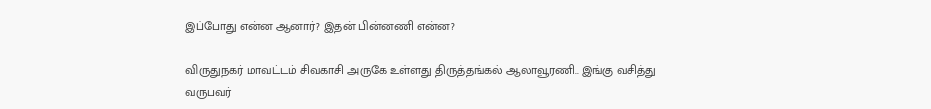இப்போது என்ன ஆனார்? இதன் பின்னணி என்ன?

விருதுநகர் மாவட்டம் சிவகாசி அருகே உள்ளது திருத்தங்கல் ஆலாவூரணி.. இங்கு வசித்து வருபவர்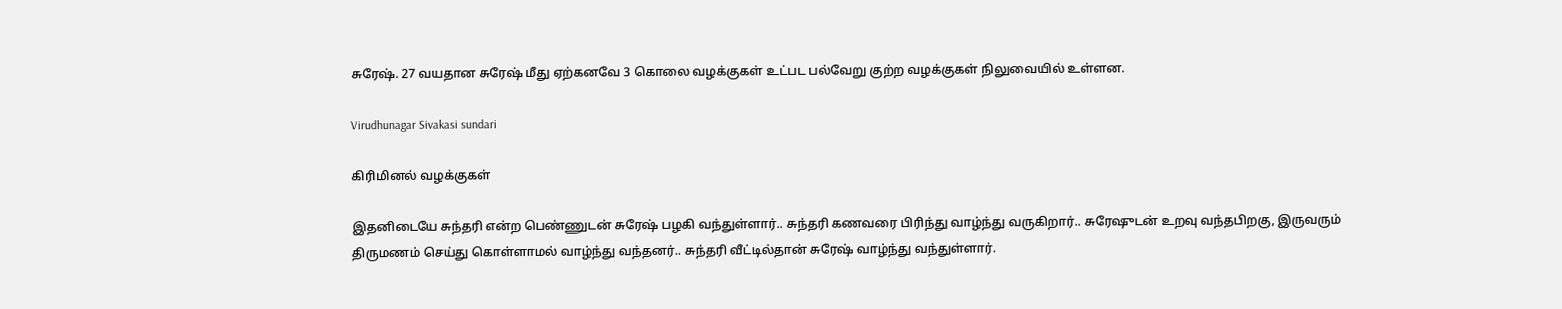சுரேஷ். 27 வயதான சுரேஷ் மீது ஏற்கனவே 3 கொலை வழக்குகள் உட்பட பல்வேறு குற்ற வழக்குகள் நிலுவையில் உள்ளன.

Virudhunagar Sivakasi sundari

கிரிமினல் வழக்குகள்

இதனிடையே சுந்தரி என்ற பெண்ணுடன் சுரேஷ் பழகி வந்துள்ளார்.. சுந்தரி கணவரை பிரிந்து வாழ்ந்து வருகிறார்.. சுரேஷுடன் உறவு வந்தபிறகு, இருவரும் திருமணம் செய்து கொள்ளாமல் வாழ்ந்து வந்தனர்.. சுந்தரி வீட்டில்தான் சுரேஷ் வாழ்ந்து வந்துள்ளார்.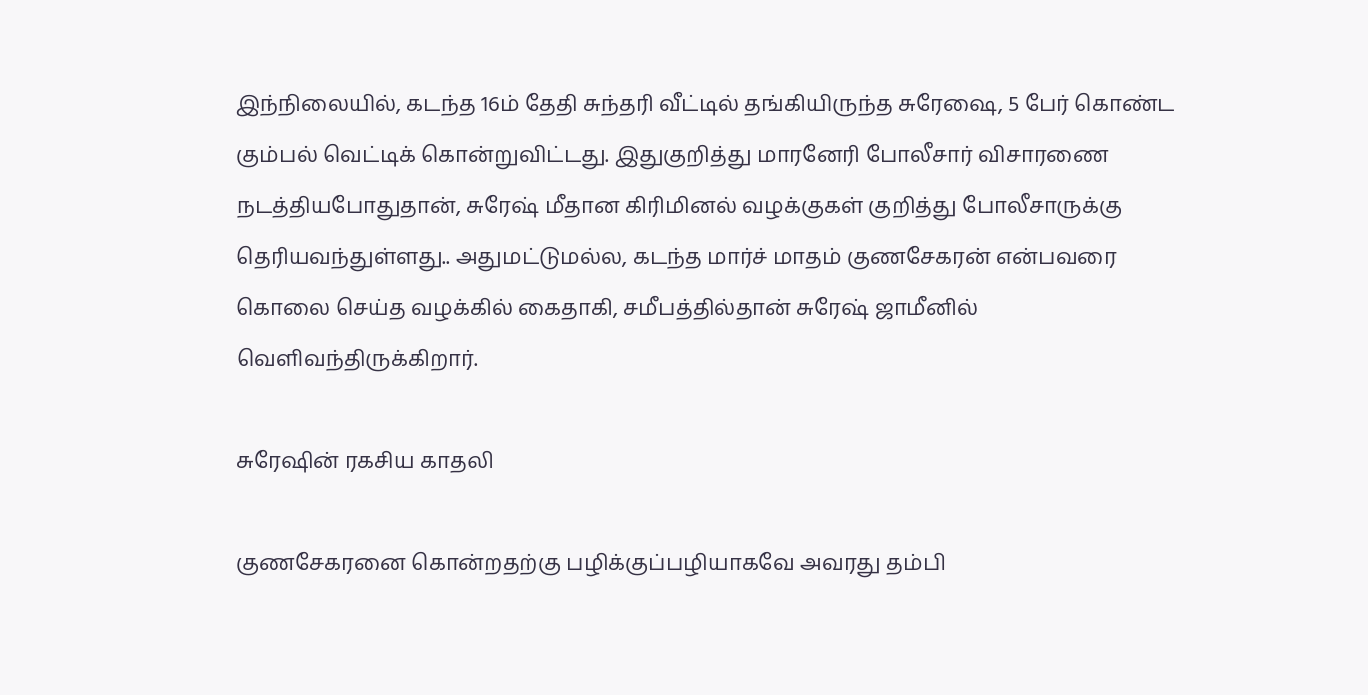இந்நிலையில், கடந்த 16ம் தேதி சுந்தரி வீட்டில் தங்கியிருந்த சுரேஷை, 5 பேர் கொண்ட கும்பல் வெட்டிக் கொன்றுவிட்டது. இதுகுறித்து மாரனேரி போலீசார் விசாரணை நடத்தியபோதுதான், சுரேஷ் மீதான கிரிமினல் வழக்குகள் குறித்து போலீசாருக்கு தெரியவந்துள்ளது.. அதுமட்டுமல்ல, கடந்த மார்ச் மாதம் குணசேகரன் என்பவரை கொலை செய்த வழக்கில் கைதாகி, சமீபத்தில்தான் சுரேஷ் ஜாமீனில் வெளிவந்திருக்கிறார்.

சுரேஷின் ரகசிய காதலி

குணசேகரனை கொன்றதற்கு பழிக்குப்பழியாகவே அவரது தம்பி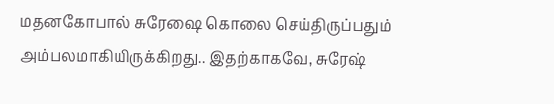மதனகோபால் சுரேஷை கொலை செய்திருப்பதும் அம்பலமாகியிருக்கிறது.. இதற்காகவே, சுரேஷ்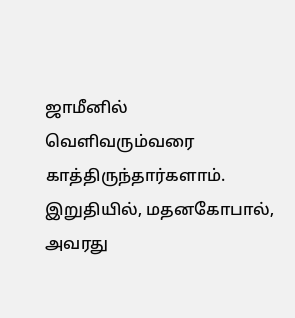ஜாமீனில் வெளிவரும்வரை காத்திருந்தார்களாம். இறுதியில், மதனகோபால், அவரது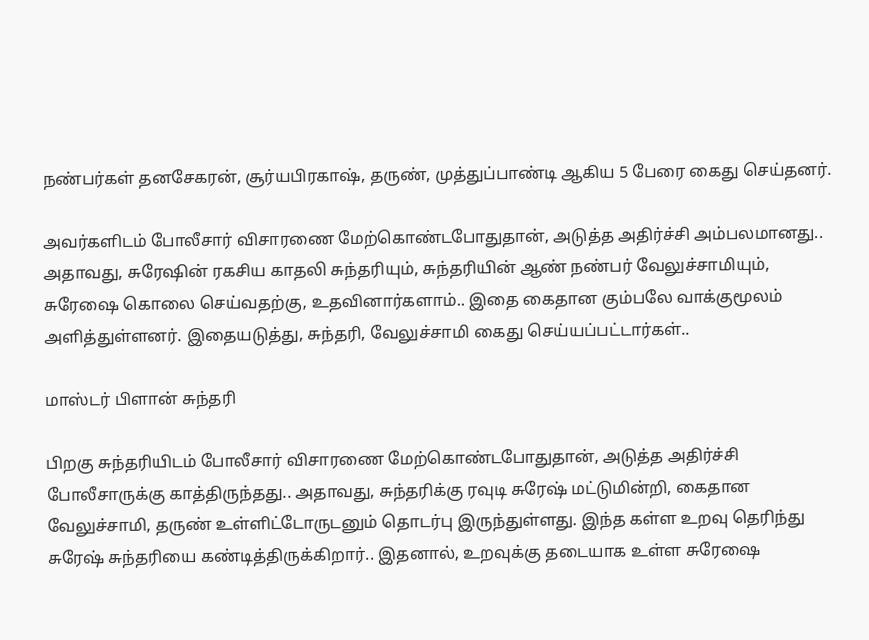நண்பர்கள் தனசேகரன், சூர்யபிரகாஷ், தருண், முத்துப்பாண்டி ஆகிய 5 பேரை கைது செய்தனர்.

அவர்களிடம் போலீசார் விசாரணை மேற்கொண்டபோதுதான், அடுத்த அதிர்ச்சி அம்பலமானது.. அதாவது, சுரேஷின் ரகசிய காதலி சுந்தரியும், சுந்தரியின் ஆண் நண்பர் வேலுச்சாமியும், சுரேஷை கொலை செய்வதற்கு, உதவினார்களாம்.. இதை கைதான கும்பலே வாக்குமூலம் அளித்துள்ளனர். இதையடுத்து, சுந்தரி, வேலுச்சாமி கைது செய்யப்பட்டார்கள்..

மாஸ்டர் பிளான் சுந்தரி

பிறகு சுந்தரியிடம் போலீசார் விசாரணை மேற்கொண்டபோதுதான், அடுத்த அதிர்ச்சி போலீசாருக்கு காத்திருந்தது.. அதாவது, சுந்தரிக்கு ரவுடி சுரேஷ் மட்டுமின்றி, கைதான வேலுச்சாமி, தருண் உள்ளிட்டோருடனும் தொடர்பு இருந்துள்ளது. இந்த கள்ள உறவு தெரிந்து சுரேஷ் சுந்தரியை கண்டித்திருக்கிறார்.. இதனால், உறவுக்கு தடையாக உள்ள சுரேஷை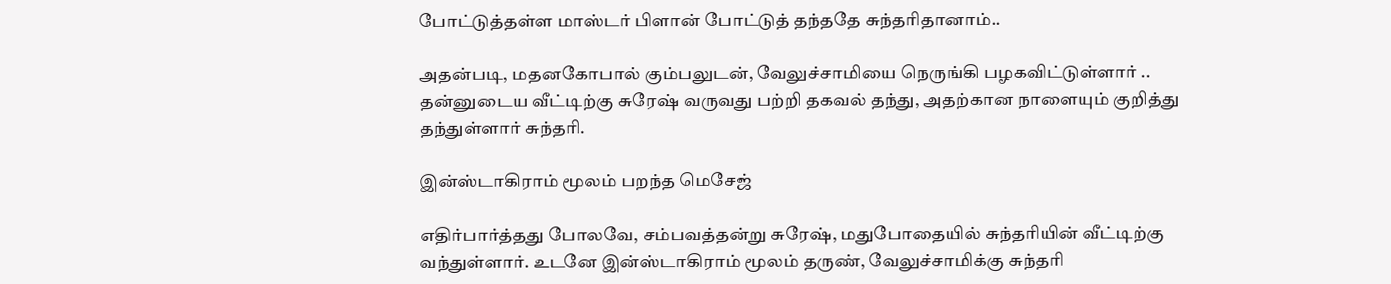போட்டுத்தள்ள மாஸ்டர் பிளான் போட்டுத் தந்ததே சுந்தரிதானாம்..

அதன்படி, மதனகோபால் கும்பலுடன், வேலுச்சாமியை நெருங்கி பழகவிட்டுள்ளார் .. தன்னுடைய வீட்டிற்கு சுரேஷ் வருவது பற்றி தகவல் தந்து, அதற்கான நாளையும் குறித்து தந்துள்ளார் சுந்தரி.

இன்ஸ்டாகிராம் மூலம் பறந்த மெசேஜ்

எதிர்பார்த்தது போலவே, சம்பவத்தன்று சுரேஷ், மதுபோதையில் சுந்தரியின் வீட்டிற்கு வந்துள்ளார். உடனே இன்ஸ்டாகிராம் மூலம் தருண், வேலுச்சாமிக்கு சுந்தரி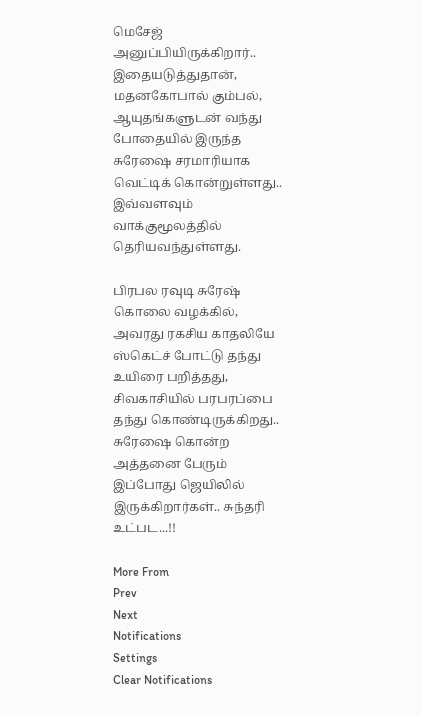மெசேஜ் அனுப்பியிருக்கிறார்.. இதையடுத்துதான், மதனகோபால் கும்பல், ஆயுதங்களுடன் வந்து போதையில் இருந்த சுரேஷை சரமாரியாக வெட்டிக் கொன்றுள்ளது.. இவ்வளவும் வாக்குமூலத்தில் தெரியவந்துள்ளது.

பிரபல ரவுடி சுரேஷ் கொலை வழக்கில், அவரது ரகசிய காதலியே ஸ்கெட்ச் போட்டு தந்து உயிரை பறித்தது, சிவகாசியில் பரபரப்பை தந்து கொண்டிருக்கிறது.. சுரேஷை கொன்ற அத்தனை பேரும் இப்போது ஜெயிலில் இருக்கிறார்கள்.. சுந்தரி உட்பட...!!

More From
Prev
Next
Notifications
Settings
Clear Notifications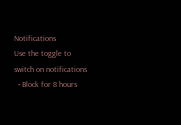Notifications
Use the toggle to switch on notifications
  • Block for 8 hours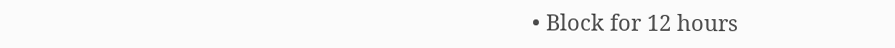• Block for 12 hours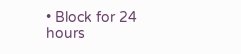• Block for 24 hours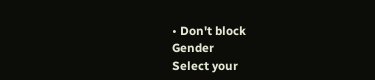• Don't block
Gender
Select your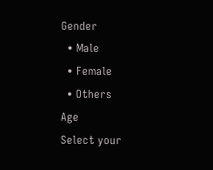Gender
  • Male
  • Female
  • Others
Age
Select your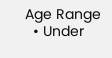Age Range
  • Under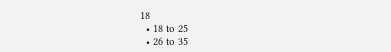18
  • 18 to 25
  • 26 to 35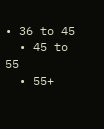• 36 to 45
  • 45 to 55
  • 55+